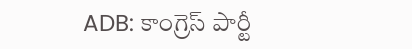ADB: కాంగ్రెస్ పార్టీ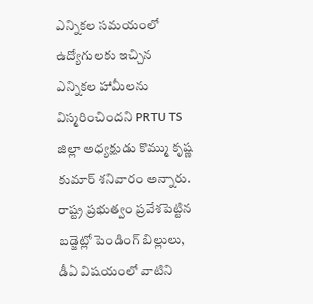ఎన్నికల సమయంలో ఉద్యోగులకు ఇచ్చిన ఎన్నికల హామీలను విస్మరించిందని PRTU TS జిల్లా అధ్యక్షుడు కొమ్ము కృష్ణ కుమార్ శనివారం అన్నారు. రాష్ట్ర ప్రభుత్వం ప్రవేశపెట్టిన బడ్జెట్లో పెండింగ్ బిల్లులు, డీఏ విషయంలో వాటిని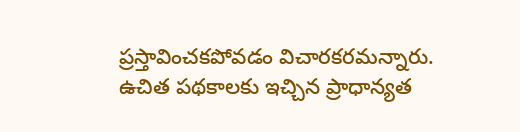ప్రస్తావించకపోవడం విచారకరమన్నారు. ఉచిత పథకాలకు ఇచ్చిన ప్రాధాన్యత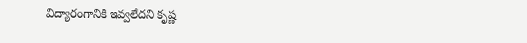విద్యారంగానికి ఇవ్వలేదని కృష్ణ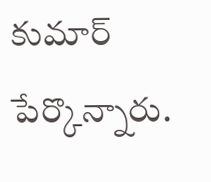కుమార్ పేర్కొన్నారు.